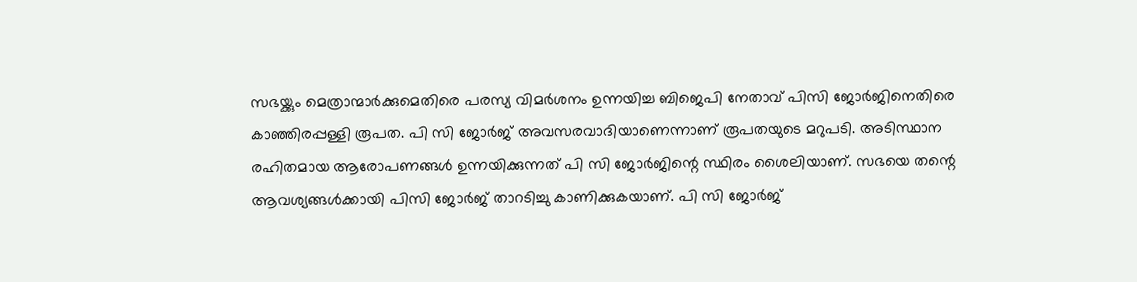സഭയ്ക്കും മെത്രാന്മാര്‍ക്കുമെതിരെ പരസ്യ വിമര്‍ശനം ഉന്നയിച്ച ബിജെപി നേതാവ് പിസി ജോര്‍ജിനെതിരെ കാഞ്ഞിരപ്പള്ളി രൂപത. പി സി ജോര്‍ജ് അവസരവാദിയാണെന്നാണ് രൂപതയുടെ മറുപടി. അടിസ്ഥാന രഹിതമായ ആരോപണങ്ങള്‍ ഉന്നയിക്കുന്നത് പി സി ജോര്‍ജിന്റെ സ്ഥിരം ശൈലിയാണ്. സഭയെ തന്റെ ആവശ്യങ്ങള്‍ക്കായി പിസി ജോര്‍ജ് താറടിച്ചു കാണിക്കുകയാണ്. പി സി ജോര്‍ജ്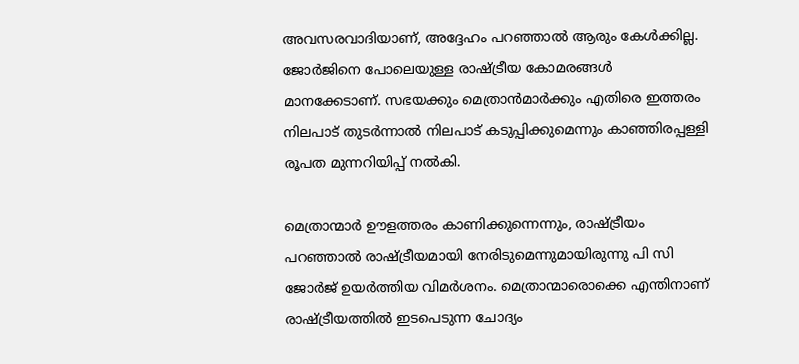അവസരവാദിയാണ്, അദ്ദേഹം പറഞ്ഞാല്‍ ആരും കേള്‍ക്കില്ല. ജോര്‍ജിനെ പോലെയുള്ള രാഷ്ട്രീയ കോമരങ്ങള്‍ മാനക്കേടാണ്. സഭയക്കും മെത്രാന്‍മാര്‍ക്കും എതിരെ ഇത്തരം നിലപാട് തുടര്‍ന്നാല്‍ നിലപാട് കടുപ്പിക്കുമെന്നും കാഞ്ഞിരപ്പള്ളി രൂപത മുന്നറിയിപ്പ് നല്‍കി.

മെത്രാന്മാര്‍ ഊളത്തരം കാണിക്കുന്നെന്നും, രാഷ്ട്രീയം പറഞ്ഞാല്‍ രാഷ്ട്രീയമായി നേരിടുമെന്നുമായിരുന്നു പി സി ജോര്‍ജ് ഉയര്‍ത്തിയ വിമര്‍ശനം. മെത്രാന്മാരൊക്കെ എന്തിനാണ് രാഷ്ട്രീയത്തില്‍ ഇടപെടുന്ന ചോദ്യം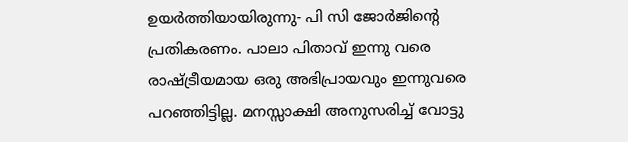ഉയര്‍ത്തിയായിരുന്നു- പി സി ജോര്‍ജിന്റെ പ്രതികരണം. പാലാ പിതാവ് ഇന്നു വരെ രാഷ്ട്രീയമായ ഒരു അഭിപ്രായവും ഇന്നുവരെ പറഞ്ഞിട്ടില്ല. മനസ്സാക്ഷി അനുസരിച്ച് വോട്ടു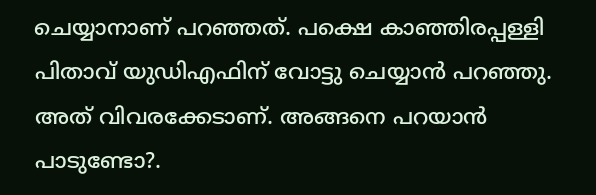ചെയ്യാനാണ് പറഞ്ഞത്. പക്ഷെ കാഞ്ഞിരപ്പള്ളി പിതാവ് യുഡിഎഫിന് വോട്ടു ചെയ്യാന്‍ പറഞ്ഞു. അത് വിവരക്കേടാണ്. അങ്ങനെ പറയാന്‍ പാടുണ്ടോ?.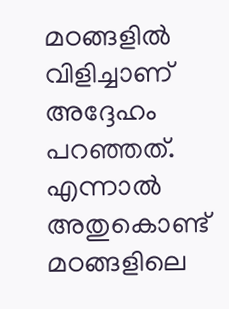മഠങ്ങളില്‍ വിളിച്ചാണ് അദ്ദേഹം പറഞ്ഞത്. എന്നാല്‍ അതുകൊണ്ട് മഠങ്ങളിലെ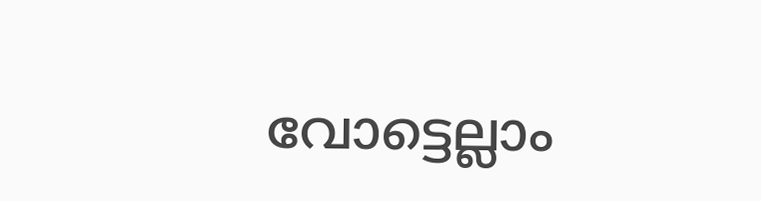വോട്ടെല്ലാം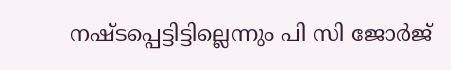നഷ്ടപ്പെട്ടിട്ടില്ലെന്നും പി സി ജോര്‍ജ്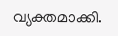വ്യക്തമാക്കി.